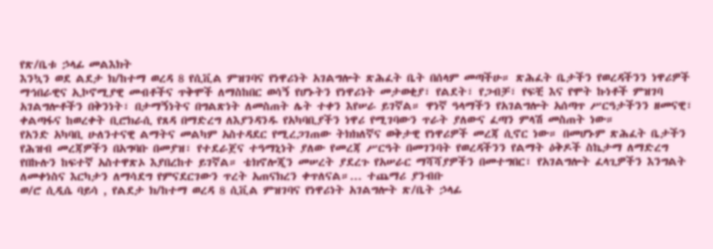የጽ/ቤቱ ኃላፊ መልእክት
እንኳን ወደ ልደታ ክ/ከተማ ወረዳ 8 የሲቪል ምዝገባና የነዋሪነት አገልግሎት ጽሕፈት ቤት በሰላም መጣችሁ። ጽሕፈት ቤታችን የወረዳችንን ነዋሪዎች ማኅበራዊና ኢኮኖሚያዊ መብቶችና ጥቅሞች ለማስከበር ወሳኝ የሆኑትን የነዋሪነት መታወቂያ፣ የልደት፣ የጋብቻ፣ የፍቺ እና የሞት ኩነቶች ምዝገባ አገልግሎቶችን በቅንነት፣ በታማኝነትና በግልጽነት ለመስጠት ሌት ተቀን እየሠራ ይገኛል። ዋነኛ ዓላማችን የአገልግሎት አሰጣጥ ሥርዓታችንን ዘመናዊ፣ ቀልጣፋና ከወረቀት ቢሮክራሲ የጸዳ በማድረግ ለእያንዳንዱ የአካባቢያችን ነዋሪ የሚገባውን ጥራት ያለውና ፈጣን ምላሽ መስጠት ነው።
የአንድ አካባቢ ሁለንተናዊ ልማትና መልካም አስተዳደር የሚረጋገጠው ትክክለኛና ወቅታዊ የነዋሪዎች መረጃ ሲኖር ነው። በመሆኑም ጽሕፈት ቤታችን የሕዝብ መረጃዎችን በአግባቡ በመያዝ፣ የተደራጀና ተዓማኒነት ያለው የመረጃ ሥርዓት በመገንባት የወረዳችንን የልማት ዕቅዶች ስኬታማ ለማድረግ የበኩሉን ከፍተኛ አስተዋጽኦ እያበረከተ ይገኛል። ቴክኖሎጂን መሠረት ያደረጉ የአሠራር ማሻሻያዎችን በመተግበር፣ የአገልግሎት ፈላጊዎችን እንግልት ለመቀነስና እርካታን ለማሳደግ የምናደርገውን ጥረት አጠናክረን ቀጥለናል።... ተጨማሪ ያንብቡ
ወ/ሮ ሲዲሴ ባይሳ , የልደታ ክ/ከተማ ወረዳ 8 ሲቪል ምዝገባና የነዋሪነት አገልግሎት ጽ/ቤት ኃላፊ